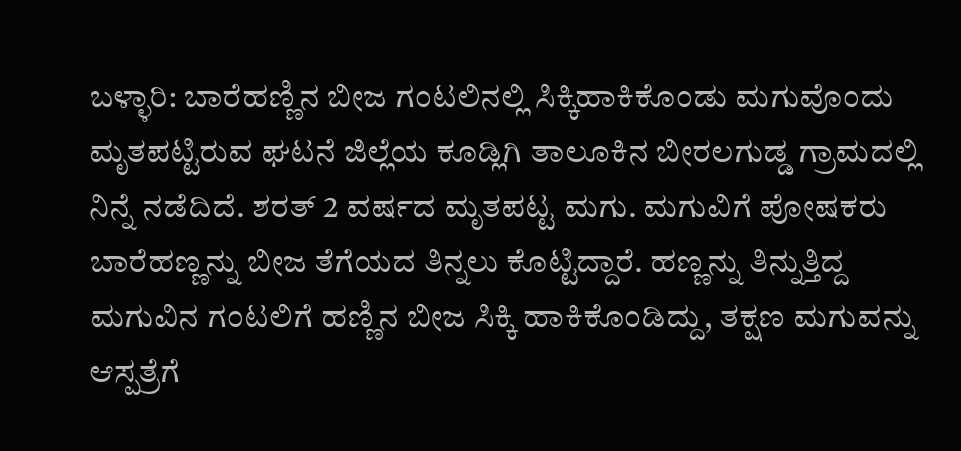ಬಳ್ಳಾರಿ: ಬಾರೆಹಣ್ಣಿನ ಬೀಜ ಗಂಟಲಿನಲ್ಲಿ ಸಿಕ್ಕಿಹಾಕಿಕೊಂಡು ಮಗುವೊಂದು ಮೃತಪಟ್ಟಿರುವ ಘಟನೆ ಜಿಲ್ಲೆಯ ಕೂಡ್ಲಿಗಿ ತಾಲೂಕಿನ ಬೀರಲಗುಡ್ಡ ಗ್ರಾಮದಲ್ಲಿ ನಿನ್ನೆ ನಡೆದಿದೆ. ಶರತ್ 2 ವರ್ಷದ ಮೃತಪಟ್ಟ ಮಗು. ಮಗುವಿಗೆ ಪೋಷಕರು ಬಾರೆಹಣ್ಣನ್ನು ಬೀಜ ತೆಗೆಯದ ತಿನ್ನಲು ಕೊಟ್ಟಿದ್ದಾರೆ. ಹಣ್ಣನ್ನು ತಿನ್ನುತ್ತಿದ್ದ ಮಗುವಿನ ಗಂಟಲಿಗೆ ಹಣ್ಣಿನ ಬೀಜ ಸಿಕ್ಕಿ ಹಾಕಿಕೊಂಡಿದ್ದು, ತಕ್ಷಣ ಮಗುವನ್ನು ಆಸ್ಪತ್ರೆಗೆ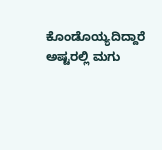ಕೊಂಡೊಯ್ಯದಿದ್ದಾರೆ ಅಷ್ಟರಲ್ಲಿ ಮಗು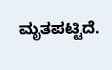ಮೃತಪಟ್ಟಿದೆ.